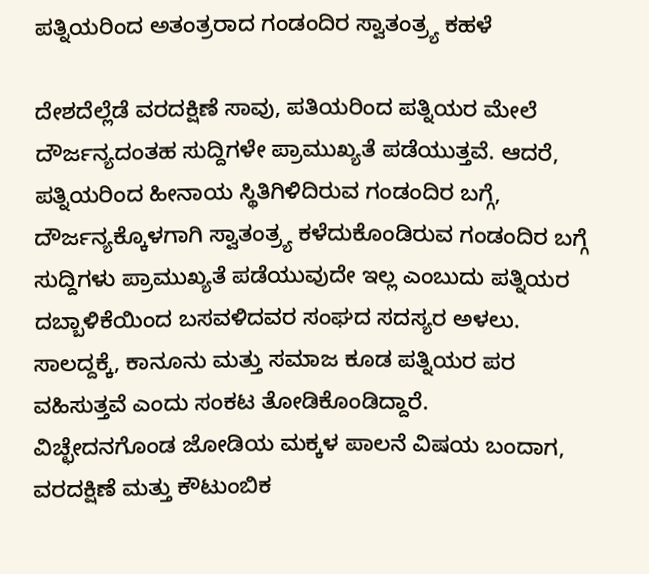ಪತ್ನಿಯರಿಂದ ಅತಂತ್ರರಾದ ಗಂಡಂದಿರ ಸ್ವಾತಂತ್ರ್ಯ ಕಹಳೆ

ದೇಶದೆಲ್ಲೆಡೆ ವರದಕ್ಷಿಣೆ ಸಾವು, ಪತಿಯರಿಂದ ಪತ್ನಿಯರ ಮೇಲೆ ದೌರ್ಜನ್ಯದಂತಹ ಸುದ್ದಿಗಳೇ ಪ್ರಾಮುಖ್ಯತೆ ಪಡೆಯುತ್ತವೆ. ಆದರೆ, ಪತ್ನಿಯರಿಂದ ಹೀನಾಯ ಸ್ಥಿತಿಗಿಳಿದಿರುವ ಗಂಡಂದಿರ ಬಗ್ಗೆ, ದೌರ್ಜನ್ಯಕ್ಕೊಳಗಾಗಿ ಸ್ವಾತಂತ್ರ್ಯ ಕಳೆದುಕೊಂಡಿರುವ ಗಂಡಂದಿರ ಬಗ್ಗೆ ಸುದ್ದಿಗಳು ಪ್ರಾಮುಖ್ಯತೆ ಪಡೆಯುವುದೇ ಇಲ್ಲ ಎಂಬುದು ಪತ್ನಿಯರ ದಬ್ಬಾಳಿಕೆಯಿಂದ ಬಸವಳಿದವರ ಸಂಘದ ಸದಸ್ಯರ ಅಳಲು. ಸಾಲದ್ದಕ್ಕೆ, ಕಾನೂನು ಮತ್ತು ಸಮಾಜ ಕೂಡ ಪತ್ನಿಯರ ಪರ ವಹಿಸುತ್ತವೆ ಎಂದು ಸಂಕಟ ತೋಡಿಕೊಂಡಿದ್ದಾರೆ.
ವಿಚ್ಛೇದನಗೊಂಡ ಜೋಡಿಯ ಮಕ್ಕಳ ಪಾಲನೆ ವಿಷಯ ಬಂದಾಗ, ವರದಕ್ಷಿಣೆ ಮತ್ತು ಕೌಟುಂಬಿಕ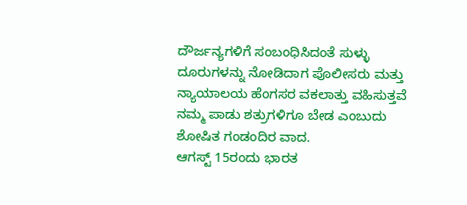ದೌರ್ಜನ್ಯಗಳಿಗೆ ಸಂಬಂಧಿಸಿದಂತೆ ಸುಳ್ಳು ದೂರುಗಳನ್ನು ನೋಡಿದಾಗ ಪೊಲೀಸರು ಮತ್ತು ನ್ಯಾಯಾಲಯ ಹೆಂಗಸರ ವಕಲಾತ್ತು ವಹಿಸುತ್ತವೆ ನಮ್ಮ ಪಾಡು ಶತ್ರುಗಳಿಗೂ ಬೇಡ ಎಂಬುದು ಶೋಷಿತ ಗಂಡಂದಿರ ವಾದ.
ಆಗಸ್ಟ್ 15ರಂದು ಭಾರತ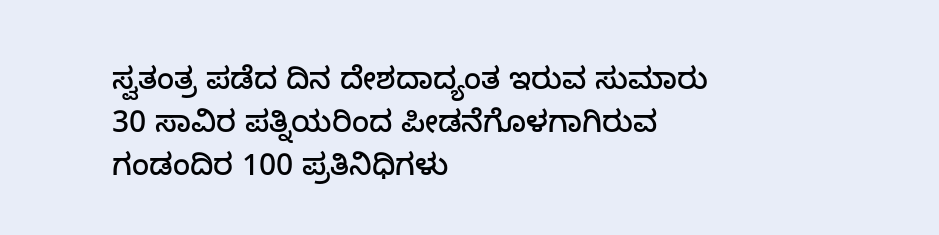ಸ್ವತಂತ್ರ ಪಡೆದ ದಿನ ದೇಶದಾದ್ಯಂತ ಇರುವ ಸುಮಾರು 30 ಸಾವಿರ ಪತ್ನಿಯರಿಂದ ಪೀಡನೆಗೊಳಗಾಗಿರುವ ಗಂಡಂದಿರ 100 ಪ್ರತಿನಿಧಿಗಳು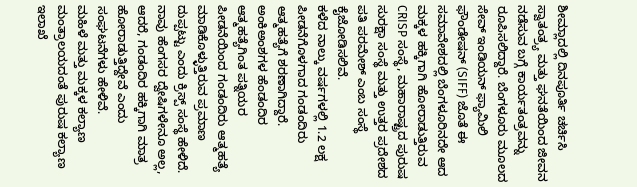ಶೀಮ್ಲಾದಲ್ಲಿ ದಿನಪೂರ್ತಿ ಚರ್ಚಿಸಿ ಸ್ವಾತಂತ್ರ್ಯ ಮತ್ತು ಘನತೆಯಿಂದ ಜೀವನ ನಡೆಸುವ ಬಗ್ಗೆ ಕಾರ್ಯತಂತ್ರವನ್ನು ರೂಪಿಸಲಿದ್ದಾರೆ. ಬೆಂಗಳೂರು ಮೂಲದ ಸೇವ್ ಇಂಡಿಯನ್ ಫ್ಯಾಮಿಲಿ ಫೌಂಡೇಷನ್ (SIFF) ಜೊತೆ ಈ ಸಮಾವೇಶದಲ್ಲಿ ಬೆಂಗಳೂರಿನದೇ ಆದ ಮಕ್ಕಳ ಹಕ್ಕಿಗಾಗಿ ಹೋರಾಡುತ್ತಿರುವ CRISP ಸಂಸ್ಥೆ, ಮಹಾರಾಷ್ಟ್ರದ ಪುರುಷ ಸುರಕ್ಷಾ ಸಂಸ್ಥೆ ಮತ್ತು ಉತ್ತರ ಪ್ರದೇಶದ ಪತಿ ಪರಮೇಶ್ ಎಂಬ ಸಂಸ್ಥೆ ಕೈಜೋಡಿಸಲಿವೆ.
ಕಳೆದ ನಾಲ್ಕು ವರ್ಷಗಳಲ್ಲಿ 1.2 ಲಕ್ಷ ಪೀಡನೆಗೊಳಗಾದ ಗಂಡಂದಿರು ಆತ್ಮಹತ್ಯೆಗೆ ಶರಣಾಗಿದ್ದಾರೆ. ಅಂಕಿಅಂಶಗಳ ಹೆಂಡಂದಿರ ಆತ್ಮಹತ್ಯೆಗಿಂತ ಪತ್ನಿಯರ ಪೀಡನೆಯಿಂದ ಗಂಡಂದಿರು ಆತ್ಮಹತ್ಯೆ ಮಾಡಿಕೊಳ್ಳುತ್ತಿರುವ ಪ್ರಮಾಣ ದುಪ್ಪಟ್ಟು ಎಂದು ಕ್ರಿಸ್ಪ್ ಸಂಸ್ಥೆ ಹೇಳಿದೆ. ನಾವು ಹೆಂಗಸರ ದ್ವೇಷಿಗಳೇನೂ ಅಲ್ಲ, ಆದರೆ, ಗಂಡಂದಿರ ಹಕ್ಕಿಗಾಗಿ ಮಾತ್ರ ಹೋರಾಡುತ್ತಿದ್ದೇವೆ ಎಂದು ಸಂಘಟನೆಗಳು ಹೇಳಿವೆ.
ಮಹಿಳೆ ಮತ್ತು ಮಕ್ಕಳ ಕಲ್ಯಾಣ ಮಂತ್ರಾಲಯದಂತೆ ಪುರುಷ ಕಲ್ಯಾಣ ಇಲಾಖೆ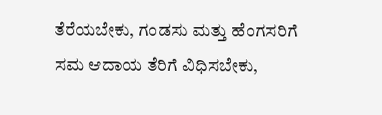ತೆರೆಯಬೇಕು, ಗಂಡಸು ಮತ್ತು ಹೆಂಗಸರಿಗೆ ಸಮ ಆದಾಯ ತೆರಿಗೆ ವಿಧಿಸಬೇಕು,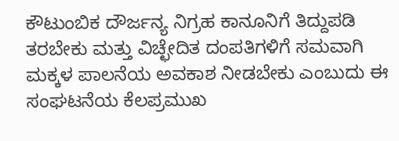ಕೌಟುಂಬಿಕ ದೌರ್ಜನ್ಯ ನಿಗ್ರಹ ಕಾನೂನಿಗೆ ತಿದ್ದುಪಡಿ ತರಬೇಕು ಮತ್ತು ವಿಚ್ಛೇದಿತ ದಂಪತಿಗಳಿಗೆ ಸಮವಾಗಿ ಮಕ್ಕಳ ಪಾಲನೆಯ ಅವಕಾಶ ನೀಡಬೇಕು ಎಂಬುದು ಈ ಸಂಘಟನೆಯ ಕೆಲಪ್ರಮುಖ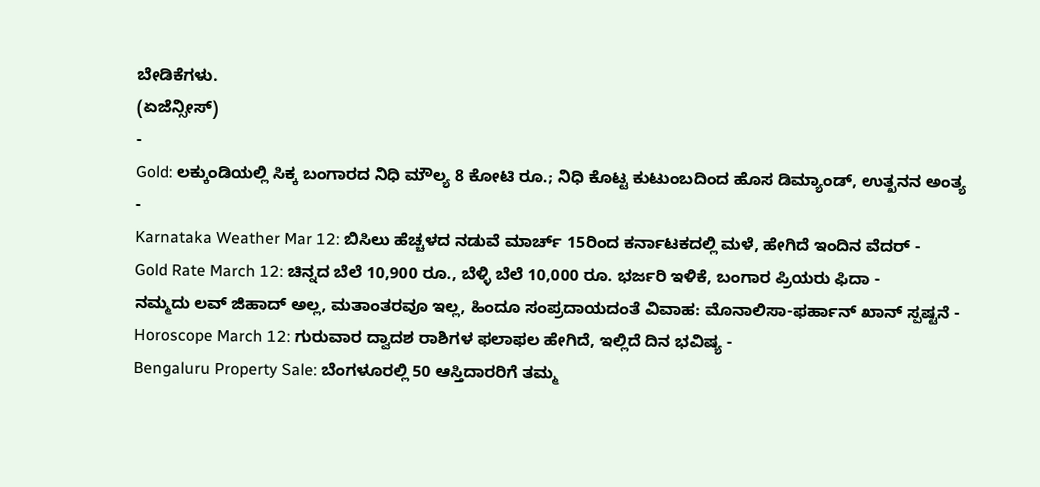ಬೇಡಿಕೆಗಳು.
(ಏಜೆನ್ಸೀಸ್)
-
Gold: ಲಕ್ಕುಂಡಿಯಲ್ಲಿ ಸಿಕ್ಕ ಬಂಗಾರದ ನಿಧಿ ಮೌಲ್ಯ 8 ಕೋಟಿ ರೂ.; ನಿಧಿ ಕೊಟ್ಟ ಕುಟುಂಬದಿಂದ ಹೊಸ ಡಿಮ್ಯಾಂಡ್, ಉತ್ಖನನ ಅಂತ್ಯ -
Karnataka Weather Mar 12: ಬಿಸಿಲು ಹೆಚ್ಚಳದ ನಡುವೆ ಮಾರ್ಚ್ 15ರಿಂದ ಕರ್ನಾಟಕದಲ್ಲಿ ಮಳೆ, ಹೇಗಿದೆ ಇಂದಿನ ವೆದರ್ -
Gold Rate March 12: ಚಿನ್ನದ ಬೆಲೆ 10,900 ರೂ., ಬೆಳ್ಳಿ ಬೆಲೆ 10,000 ರೂ. ಭರ್ಜರಿ ಇಳಿಕೆ, ಬಂಗಾರ ಪ್ರಿಯರು ಫಿದಾ -
ನಮ್ಮದು ಲವ್ ಜಿಹಾದ್ ಅಲ್ಲ, ಮತಾಂತರವೂ ಇಲ್ಲ, ಹಿಂದೂ ಸಂಪ್ರದಾಯದಂತೆ ವಿವಾಹ: ಮೊನಾಲಿಸಾ-ಫರ್ಹಾನ್ ಖಾನ್ ಸ್ಪಷ್ಟನೆ -
Horoscope March 12: ಗುರುವಾರ ದ್ವಾದಶ ರಾಶಿಗಳ ಫಲಾಫಲ ಹೇಗಿದೆ, ಇಲ್ಲಿದೆ ದಿನ ಭವಿಷ್ಯ -
Bengaluru Property Sale: ಬೆಂಗಳೂರಲ್ಲಿ 50 ಆಸ್ತಿದಾರರಿಗೆ ತಮ್ಮ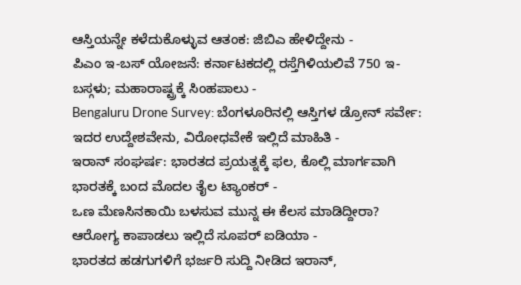ಆಸ್ತಿಯನ್ನೇ ಕಳೆದುಕೊಳ್ಳುವ ಆತಂಕ: ಜಿಬಿಎ ಹೇಳಿದ್ದೇನು -
ಪಿಎಂ ಇ-ಬಸ್ ಯೋಜನೆ: ಕರ್ನಾಟಕದಲ್ಲಿ ರಸ್ತೆಗಿಳಿಯಲಿವೆ 750 ಇ-ಬಸ್ಗಳು; ಮಹಾರಾಷ್ಟ್ರಕ್ಕೆ ಸಿಂಹಪಾಲು -
Bengaluru Drone Survey: ಬೆಂಗಳೂರಿನಲ್ಲಿ ಆಸ್ತಿಗಳ ಡ್ರೋನ್ ಸರ್ವೇ: ಇದರ ಉದ್ದೇಶವೇನು, ವಿರೋಧವೇಕೆ ಇಲ್ಲಿದೆ ಮಾಹಿತಿ -
ಇರಾನ್ ಸಂಘರ್ಷ: ಭಾರತದ ಪ್ರಯತ್ನಕ್ಕೆ ಫಲ, ಕೊಲ್ಲಿ ಮಾರ್ಗವಾಗಿ ಭಾರತಕ್ಕೆ ಬಂದ ಮೊದಲ ತೈಲ ಟ್ಯಾಂಕರ್ -
ಒಣ ಮೆಣಸಿನಕಾಯಿ ಬಳಸುವ ಮುನ್ನ ಈ ಕೆಲಸ ಮಾಡಿದ್ದೀರಾ? ಆರೋಗ್ಯ ಕಾಪಾಡಲು ಇಲ್ಲಿದೆ ಸೂಪರ್ ಐಡಿಯಾ -
ಭಾರತದ ಹಡಗುಗಳಿಗೆ ಭರ್ಜರಿ ಸುದ್ದಿ ನೀಡಿದ ಇರಾನ್,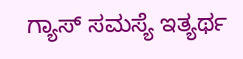ಗ್ಯಾಸ್ ಸಮಸ್ಯೆ ಇತ್ಯರ್ಥ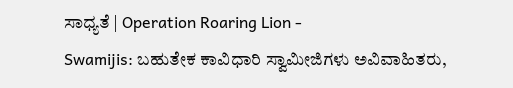ಸಾಧ್ಯತೆ | Operation Roaring Lion -
Swamijis: ಬಹುತೇಕ ಕಾವಿಧಾರಿ ಸ್ವಾಮೀಜಿಗಳು ಅವಿವಾಹಿತರು,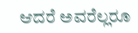ಆದರೆ ಅವರೆಲ್ಲರೂ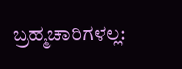ಬ್ರಹ್ಮಚಾರಿಗಳಲ್ಲ: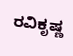ರವಿಕೃಷ್ಣ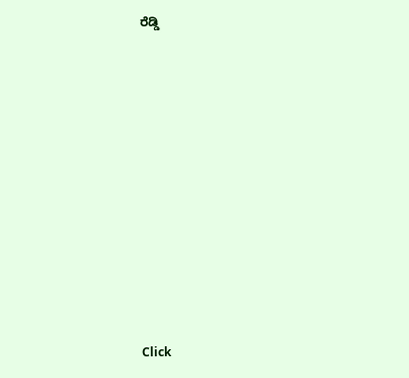ರೆಡ್ಡಿ












Click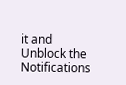it and Unblock the Notifications